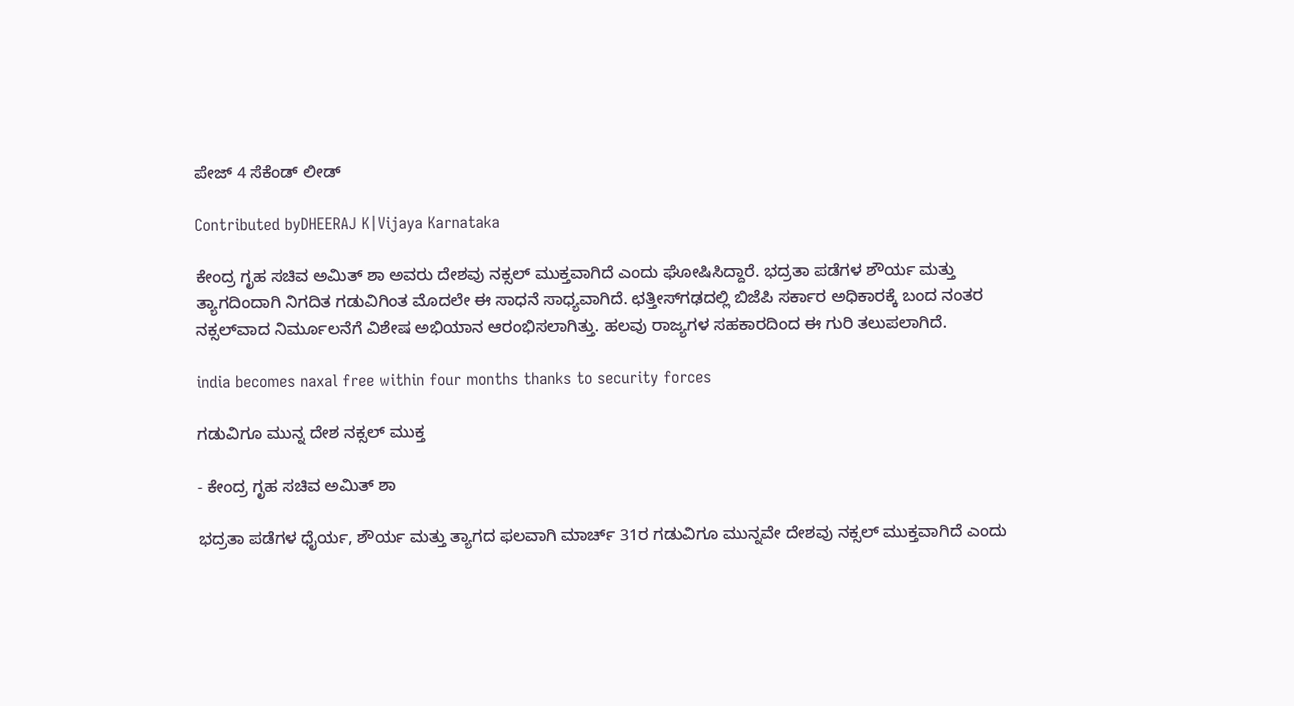ಪೇಜ್ 4 ಸೆಕೆಂಡ್ ಲೀಡ್

Contributed byDHEERAJ K|Vijaya Karnataka

ಕೇಂದ್ರ ಗೃಹ ಸಚಿವ ಅಮಿತ್‌ ಶಾ ಅವರು ದೇಶವು ನಕ್ಸಲ್‌ ಮುಕ್ತವಾಗಿದೆ ಎಂದು ಘೋಷಿಸಿದ್ದಾರೆ. ಭದ್ರತಾ ಪಡೆಗಳ ಶೌರ್ಯ ಮತ್ತು ತ್ಯಾಗದಿಂದಾಗಿ ನಿಗದಿತ ಗಡುವಿಗಿಂತ ಮೊದಲೇ ಈ ಸಾಧನೆ ಸಾಧ್ಯವಾಗಿದೆ. ಛತ್ತೀಸ್‌ಗಢದಲ್ಲಿ ಬಿಜೆಪಿ ಸರ್ಕಾರ ಅಧಿಕಾರಕ್ಕೆ ಬಂದ ನಂತರ ನಕ್ಸಲ್‌ವಾದ ನಿರ್ಮೂಲನೆಗೆ ವಿಶೇಷ ಅಭಿಯಾನ ಆರಂಭಿಸಲಾಗಿತ್ತು. ಹಲವು ರಾಜ್ಯಗಳ ಸಹಕಾರದಿಂದ ಈ ಗುರಿ ತಲುಪಲಾಗಿದೆ.

india becomes naxal free within four months thanks to security forces

ಗಡುವಿಗೂ ಮುನ್ನ ದೇಶ ನಕ್ಸಲ್ ಮುಕ್ತ

- ಕೇಂದ್ರ ಗೃಹ ಸಚಿವ ಅಮಿತ್ ಶಾ

ಭದ್ರತಾ ಪಡೆಗಳ ಧೈರ್ಯ, ಶೌರ್ಯ ಮತ್ತು ತ್ಯಾಗದ ಫಲವಾಗಿ ಮಾರ್ಚ್ 31ರ ಗಡುವಿಗೂ ಮುನ್ನವೇ ದೇಶವು ನಕ್ಸಲ್ ಮುಕ್ತವಾಗಿದೆ ಎಂದು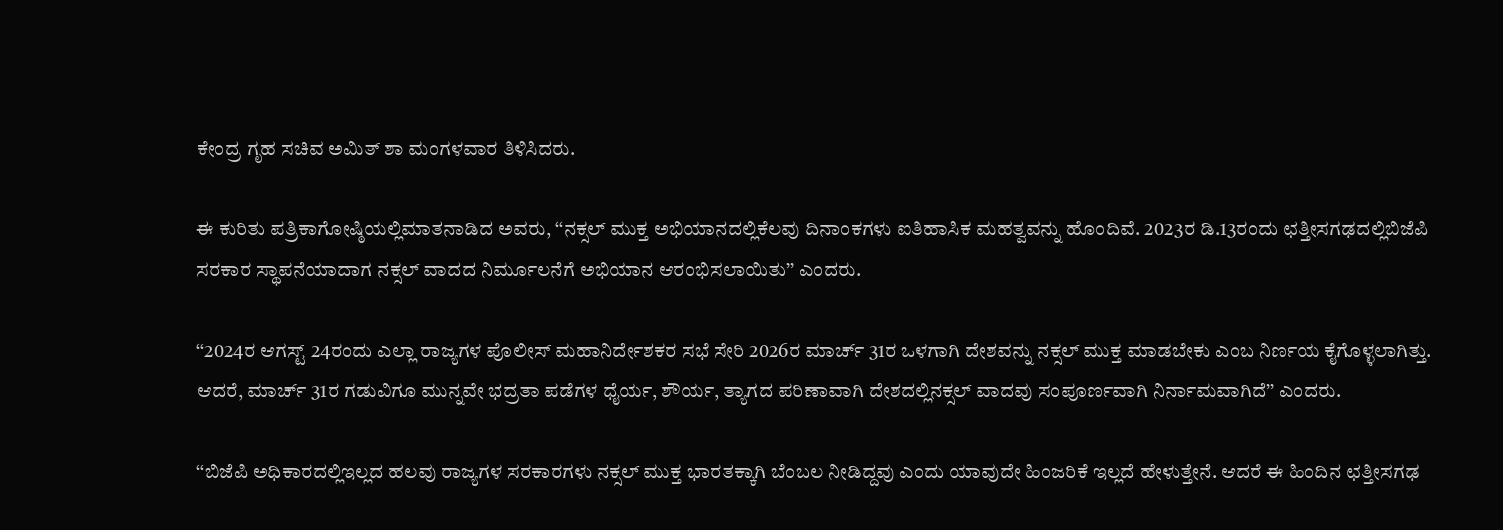ಕೇಂದ್ರ ಗೃಹ ಸಚಿವ ಅಮಿತ್ ಶಾ ಮಂಗಳವಾರ ತಿಳಿಸಿದರು.

ಈ ಕುರಿತು ಪತ್ರಿಕಾಗೋಷ್ಠಿಯಲ್ಲಿಮಾತನಾಡಿದ ಅವರು, ‘‘ನಕ್ಸಲ್ ಮುಕ್ತ ಅಭಿಯಾನದಲ್ಲಿಕೆಲವು ದಿನಾಂಕಗಳು ಐತಿಹಾಸಿಕ ಮಹತ್ವವನ್ನು ಹೊಂದಿವೆ. 2023ರ ಡಿ.13ರಂದು ಛತ್ತೀಸಗಢದಲ್ಲಿಬಿಜೆಪಿ ಸರಕಾರ ಸ್ಥಾಪನೆಯಾದಾಗ ನಕ್ಸಲ್ ವಾದದ ನಿರ್ಮೂಲನೆಗೆ ಅಭಿಯಾನ ಆರಂಭಿಸಲಾಯಿತು’’ ಎಂದರು.

‘‘2024ರ ಆಗಸ್ಟ್ 24ರಂದು ಎಲ್ಲಾ ರಾಜ್ಯಗಳ ಪೊಲೀಸ್ ಮಹಾನಿರ್ದೇಶಕರ ಸಭೆ ಸೇರಿ 2026ರ ಮಾರ್ಚ್ 31ರ ಒಳಗಾಗಿ ದೇಶವನ್ನು ನಕ್ಸಲ್ ಮುಕ್ತ ಮಾಡಬೇಕು ಎಂಬ ನಿರ್ಣಯ ಕೈಗೊಳ್ಳಲಾಗಿತ್ತು. ಆದರೆ, ಮಾರ್ಚ್ 31ರ ಗಡುವಿಗೂ ಮುನ್ನವೇ ಭದ್ರತಾ ಪಡೆಗಳ ಧೈರ್ಯ, ಶೌರ್ಯ, ತ್ಯಾಗದ ಪರಿಣಾವಾಗಿ ದೇಶದಲ್ಲಿನಕ್ಸಲ್ ವಾದವು ಸಂಪೂರ್ಣವಾಗಿ ನಿರ್ನಾಮವಾಗಿದೆ’’ ಎಂದರು.

‘‘ಬಿಜೆಪಿ ಅಧಿಕಾರದಲ್ಲಿಇಲ್ಲದ ಹಲವು ರಾಜ್ಯಗಳ ಸರಕಾರಗಳು ನಕ್ಸಲ್ ಮುಕ್ತ ಭಾರತಕ್ಕಾಗಿ ಬೆಂಬಲ ನೀಡಿದ್ದವು ಎಂದು ಯಾವುದೇ ಹಿಂಜರಿಕೆ ಇಲ್ಲದೆ ಹೇಳುತ್ತೇನೆ. ಆದರೆ ಈ ಹಿಂದಿನ ಛತ್ತೀಸಗಢ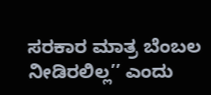ಸರಕಾರ ಮಾತ್ರ ಬೆಂಬಲ ನೀಡಿರಲಿಲ್ಲ’’ ಎಂದು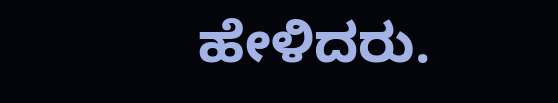ಹೇಳಿದರು.